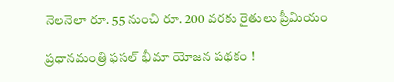నెలనెలా రూ. 55 నుంచి రూ. 200 వరకు రైతులు ప్రీమియం

ప్రధానమంత్రి ఫసల్ భీమా యోజన పథకం !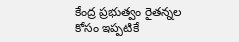కేంద్ర ప్రభుత్వం రైతన్నల కోసం ఇప్పటికే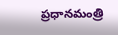ప్రధానమంత్రి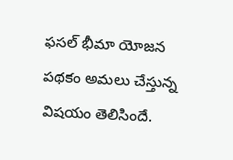ఫసల్ భీమా యోజన పథకం అమలు చేస్తున్న విషయం తెలిసిందే.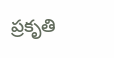ప్రకృతి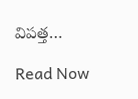విపత్త…

Read Now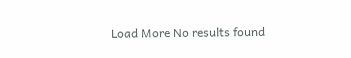Load More No results found